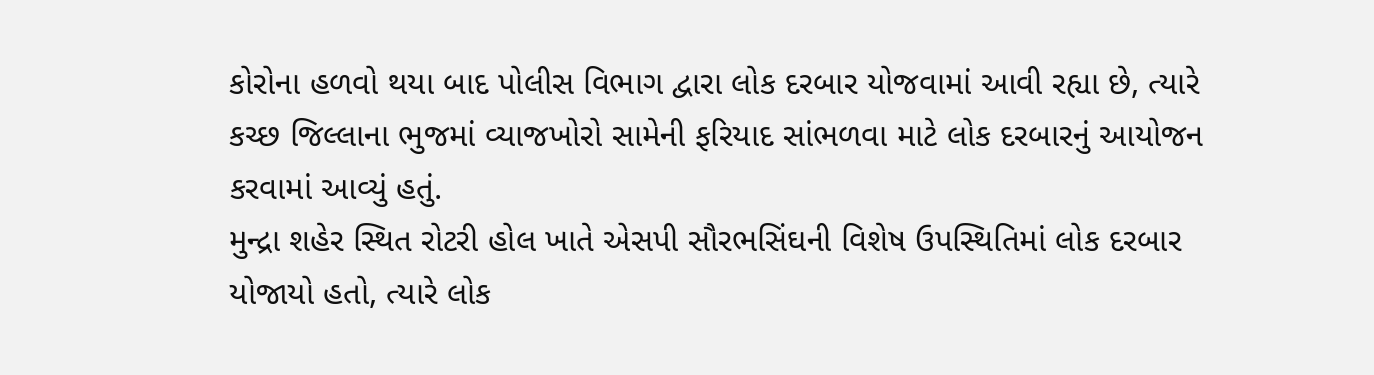કોરોના હળવો થયા બાદ પોલીસ વિભાગ દ્વારા લોક દરબાર યોજવામાં આવી રહ્યા છે, ત્યારે કચ્છ જિલ્લાના ભુજમાં વ્યાજખોરો સામેની ફરિયાદ સાંભળવા માટે લોક દરબારનું આયોજન કરવામાં આવ્યું હતું.
મુન્દ્રા શહેર સ્થિત રોટરી હોલ ખાતે એસપી સૌરભસિંઘની વિશેષ ઉપસ્થિતિમાં લોક દરબાર યોજાયો હતો, ત્યારે લોક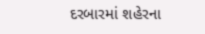દરબારમાં શહેરના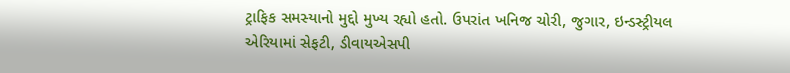ટ્રાફિક સમસ્યાનો મુદ્દો મુખ્ય રહ્યો હતો. ઉપરાંત ખનિજ ચોરી, જુગાર, ઇન્ડસ્ટ્રીયલ એરિયામાં સેફટી, ડીવાયએસપી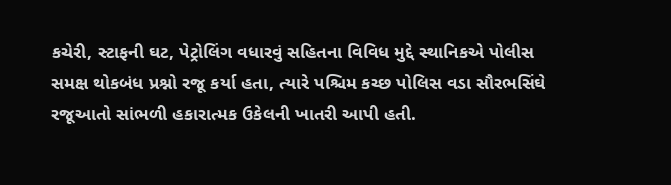કચેરી, સ્ટાફની ઘટ, પેટ્રોલિંગ વધારવું સહિતના વિવિધ મુદ્દે સ્થાનિકએ પોલીસ સમક્ષ થોકબંધ પ્રશ્નો રજૂ કર્યા હતા, ત્યારે પશ્ચિમ કચ્છ પોલિસ વડા સૌરભસિંઘે રજૂઆતો સાંભળી હકારાત્મક ઉકેલની ખાતરી આપી હતી.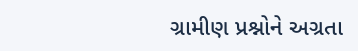ગ્રામીણ પ્રશ્નોને અગ્રતા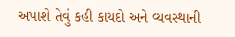અપાશે તેવું કહી કાયદો અને વ્યવસ્થાની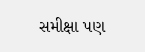સમીક્ષા પણ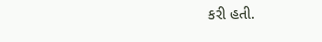કરી હતી.